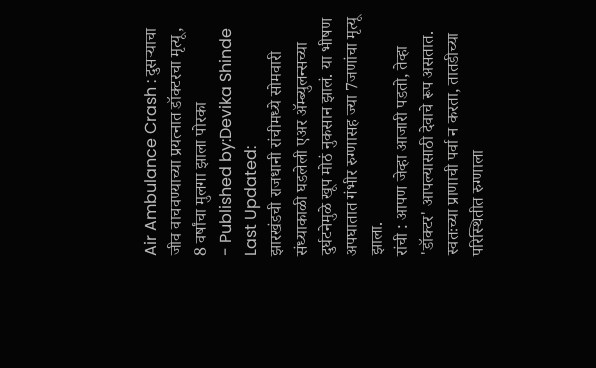Air Ambulance Crash : दुसऱ्याचा जीव वाचवण्याच्या प्रयत्नात डॉक्टरचा मृत्यू, 8 वर्षांचा मुलगा झाला पोरका
- Published by:Devika Shinde
Last Updated:
झारखंडची राजधानी रांचीमध्ये सोमवारी संध्याकाळी घडलेली एअर ॲम्ब्युलन्सच्या दुर्घटनेमुळे खूप मोठं नुकसान झालं. या भीषण अपघातात गंभीर रुग्णासह ज्या 7जणांचा मृत्यू झाला.
रांची : आपण जेव्हा आजारी पडतो, तेव्हा 'डॉक्टर' आपल्यासाठी देवाचे रूप असतात. स्वतःच्या प्राणाची पर्वा न करता, तातडीच्या परिस्थितीत रुग्णाला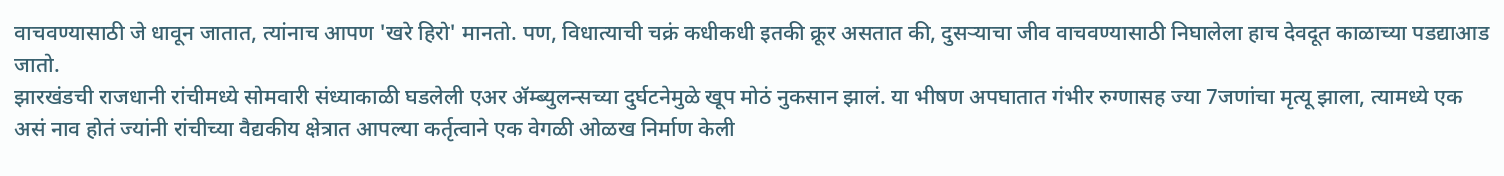वाचवण्यासाठी जे धावून जातात, त्यांनाच आपण 'खरे हिरो' मानतो. पण, विधात्याची चक्रं कधीकधी इतकी क्रूर असतात की, दुसऱ्याचा जीव वाचवण्यासाठी निघालेला हाच देवदूत काळाच्या पडद्याआड जातो.
झारखंडची राजधानी रांचीमध्ये सोमवारी संध्याकाळी घडलेली एअर ॲम्ब्युलन्सच्या दुर्घटनेमुळे खूप मोठं नुकसान झालं. या भीषण अपघातात गंभीर रुग्णासह ज्या 7जणांचा मृत्यू झाला, त्यामध्ये एक असं नाव होतं ज्यांनी रांचीच्या वैद्यकीय क्षेत्रात आपल्या कर्तृत्वाने एक वेगळी ओळख निर्माण केली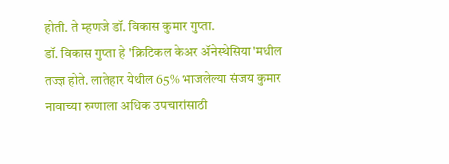होती. ते म्हणजे डॉ. विकास कुमार गुप्ता.
डॉ. विकास गुप्ता हे 'क्रिटिकल केअर ॲनेस्थेसिया'मधील तज्ज्ञ होते. लातेहार येथील 65% भाजलेल्या संजय कुमार नावाच्या रुग्णाला अधिक उपचारांसाठी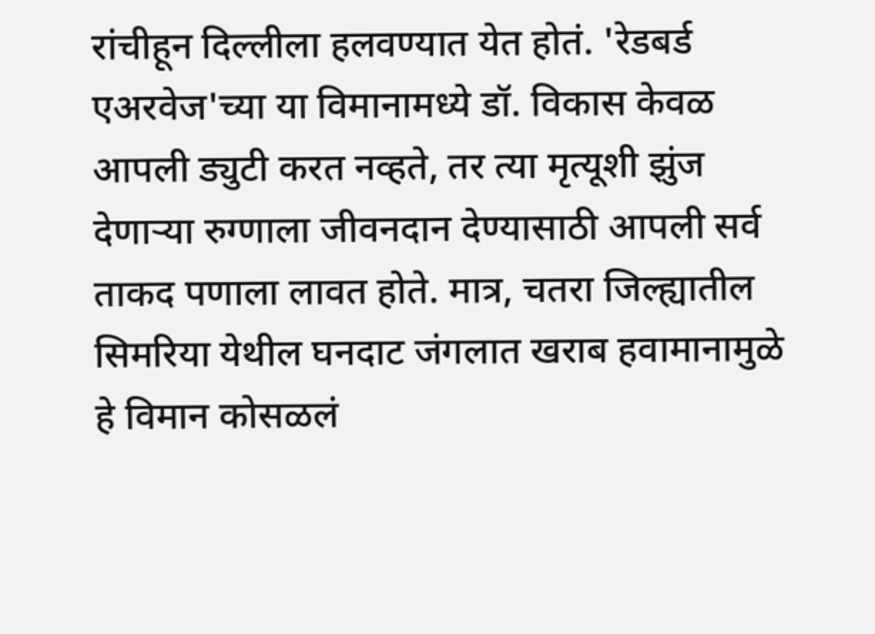रांचीहून दिल्लीला हलवण्यात येत होतं. 'रेडबर्ड एअरवेज'च्या या विमानामध्ये डॉ. विकास केवळ आपली ड्युटी करत नव्हते, तर त्या मृत्यूशी झुंज देणाऱ्या रुग्णाला जीवनदान देण्यासाठी आपली सर्व ताकद पणाला लावत होते. मात्र, चतरा जिल्ह्यातील सिमरिया येथील घनदाट जंगलात खराब हवामानामुळे हे विमान कोसळलं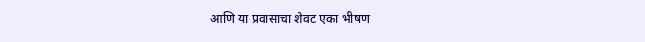आणि या प्रवासाचा शेवट एका भीषण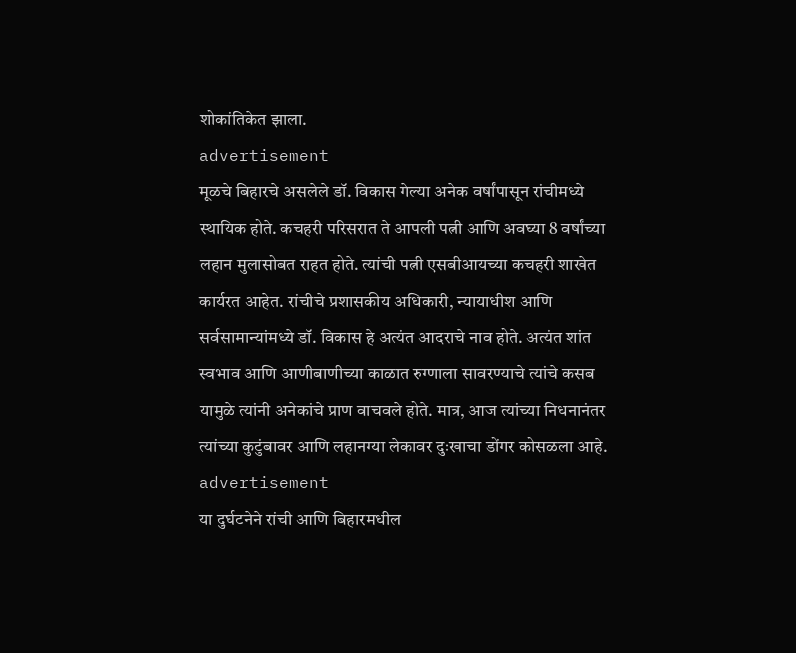शोकांतिकेत झाला.
advertisement
मूळचे बिहारचे असलेले डॉ. विकास गेल्या अनेक वर्षांपासून रांचीमध्ये स्थायिक होते. कचहरी परिसरात ते आपली पत्नी आणि अवघ्या 8 वर्षांच्या लहान मुलासोबत राहत होते. त्यांची पत्नी एसबीआयच्या कचहरी शाखेत कार्यरत आहेत. रांचीचे प्रशासकीय अधिकारी, न्यायाधीश आणि सर्वसामान्यांमध्ये डॉ. विकास हे अत्यंत आदराचे नाव होते. अत्यंत शांत स्वभाव आणि आणीबाणीच्या काळात रुग्णाला सावरण्याचे त्यांचे कसब यामुळे त्यांनी अनेकांचे प्राण वाचवले होते. मात्र, आज त्यांच्या निधनानंतर त्यांच्या कुटुंबावर आणि लहानग्या लेकावर दुःखाचा डोंगर कोसळला आहे.
advertisement
या दुर्घटनेने रांची आणि बिहारमधील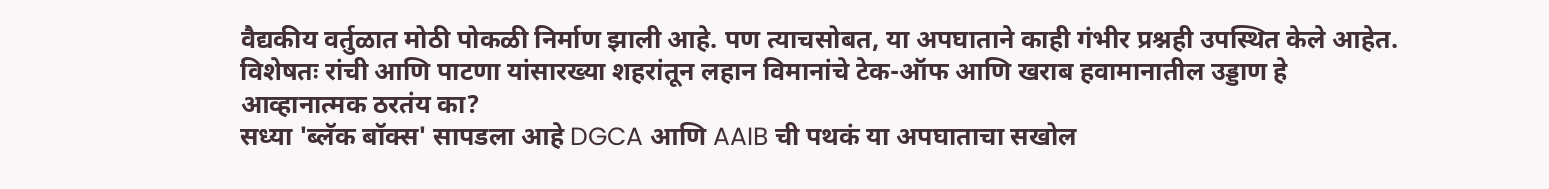वैद्यकीय वर्तुळात मोठी पोकळी निर्माण झाली आहे. पण त्याचसोबत, या अपघाताने काही गंभीर प्रश्नही उपस्थित केले आहेत. विशेषतः रांची आणि पाटणा यांसारख्या शहरांतून लहान विमानांचे टेक-ऑफ आणि खराब हवामानातील उड्डाण हे आव्हानात्मक ठरतंय का?
सध्या 'ब्लॅक बॉक्स' सापडला आहे DGCA आणि AAIB ची पथकं या अपघाताचा सखोल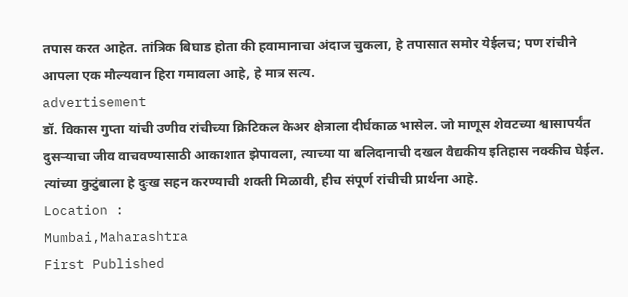तपास करत आहेत. तांत्रिक बिघाड होता की हवामानाचा अंदाज चुकला, हे तपासात समोर येईलच; पण रांचीने आपला एक मौल्यवान हिरा गमावला आहे, हे मात्र सत्य.
advertisement
डॉ. विकास गुप्ता यांची उणीव रांचीच्या क्रिटिकल केअर क्षेत्राला दीर्घकाळ भासेल. जो माणूस शेवटच्या श्वासापर्यंत दुसऱ्याचा जीव वाचवण्यासाठी आकाशात झेपावला, त्याच्या या बलिदानाची दखल वैद्यकीय इतिहास नक्कीच घेईल. त्यांच्या कुटुंबाला हे दुःख सहन करण्याची शक्ती मिळावी, हीच संपूर्ण रांचीची प्रार्थना आहे.
Location :
Mumbai,Maharashtra
First Published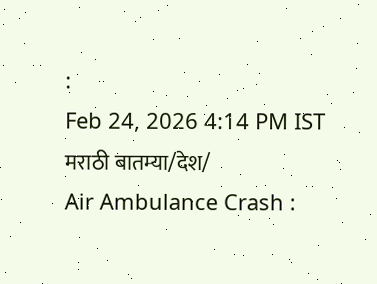:
Feb 24, 2026 4:14 PM IST
मराठी बातम्या/देश/
Air Ambulance Crash :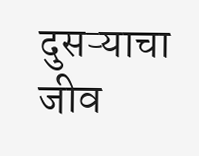दुसऱ्याचा जीव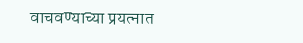वाचवण्याच्या प्रयत्नात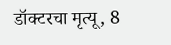डॉक्टरचा मृत्यू, 8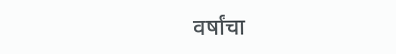वर्षांचा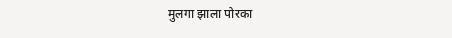मुलगा झाला पोरका